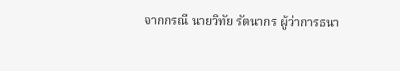จากกรณี นายวิทัย รัตนากร ผู้ว่าการธนา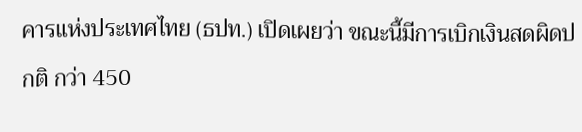คารแห่งประเทศไทย (ธปท.) เปิดเผยว่า ขณะนี้มีการเบิกเงินสดผิดปกติ กว่า 450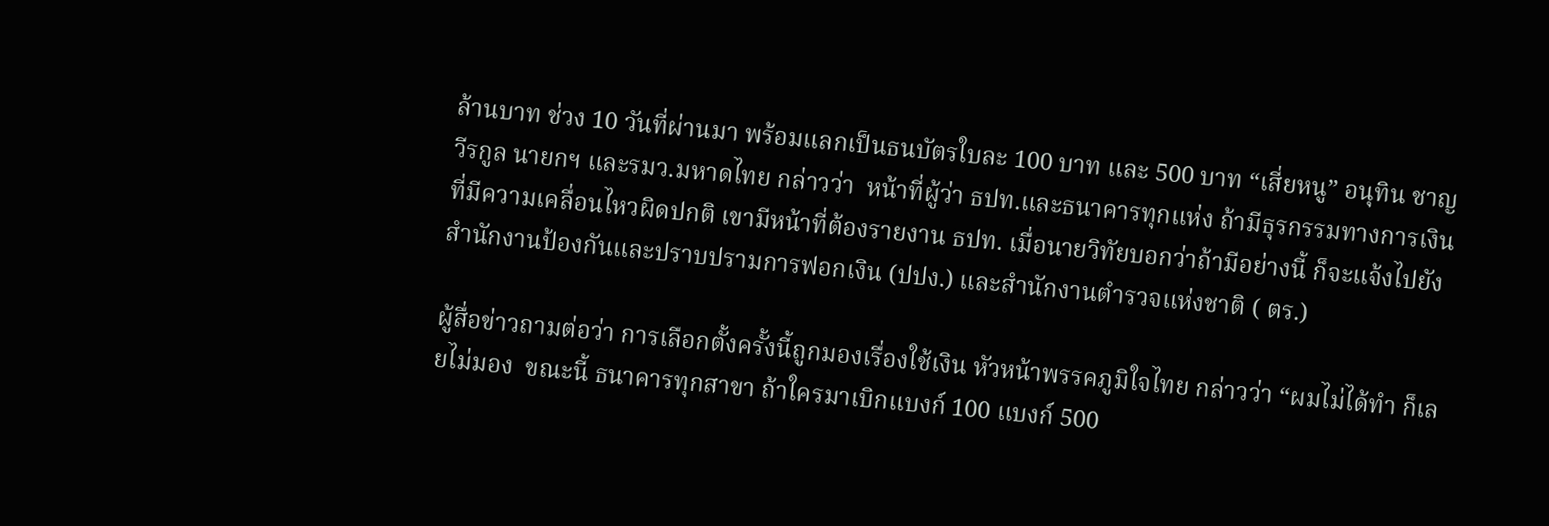ล้านบาท ช่วง 10 วันที่ผ่านมา พร้อมแลกเป็นธนบัตรใบละ 100 บาท และ 500 บาท “เสี่ยหนู” อนุทิน ชาญวีรกูล นายกฯ และรมว.มหาดไทย กล่าวว่า  หน้าที่ผู้ว่า ธปท.และธนาคารทุกแห่ง ถ้ามีธุรกรรมทางการเงินที่มีความเคลื่อนไหวผิดปกติ เขามีหน้าที่ต้องรายงาน ธปท. เมื่อนายวิทัยบอกว่าถ้ามีอย่างนี้ ก็จะแจ้งไปยังสำนักงานป้องกันและปราบปรามการฟอกเงิน (ปปง.) และสำนักงานตำรวจแห่งชาติ ( ตร.)

ผู้สื่อข่าวถามต่อว่า การเลือกตั้งครั้งนี้ถูกมองเรื่องใช้เงิน หัวหน้าพรรคภูมิใจไทย กล่าวว่า “ผมไม่ได้ทำ ก็เลยไม่มอง  ขณะนี้ ธนาคารทุกสาขา ถ้าใครมาเบิกแบงก์ 100 แบงก์ 500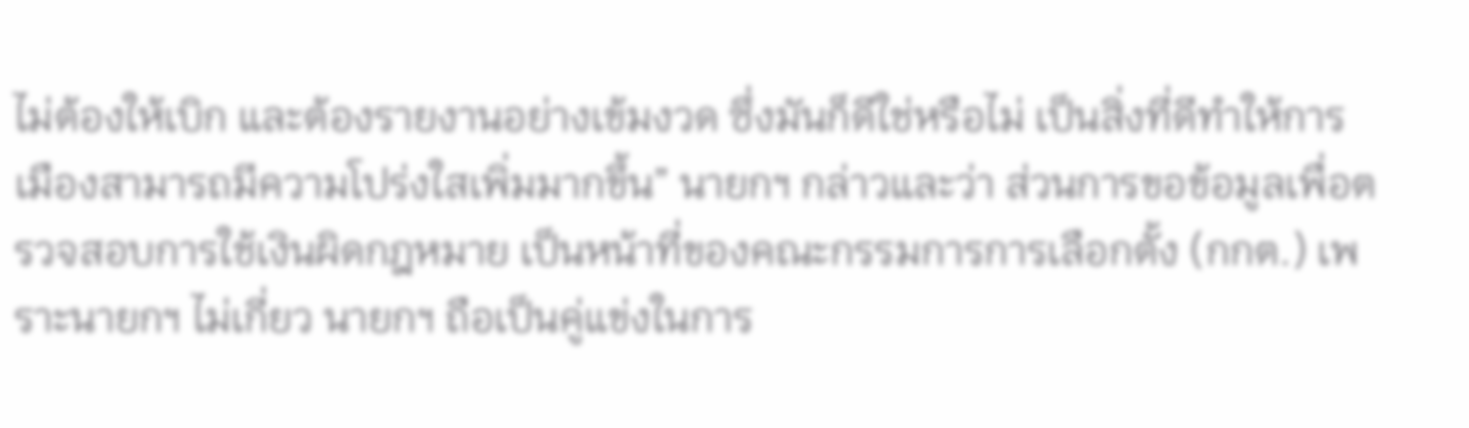ไม่ต้องให้เบิก และต้องรายงานอย่างเข้มงวด ซึ่งมันก็ดีใช่หรือไม่ เป็นสิ่งที่ดีทำให้การเมืองสามารถมีความโปร่งใสเพิ่มมากขึ้น” นายกฯ กล่าวและว่า ส่วนการขอข้อมูลเพื่อตรวจสอบการใช้เงินผิดกฎหมาย เป็นหน้าที่ของคณะกรรมการการเลือกตั้ง (กกต.) เพราะนายกฯ ไม่เกี่ยว นายกฯ ถือเป็นคู่แข่งในการ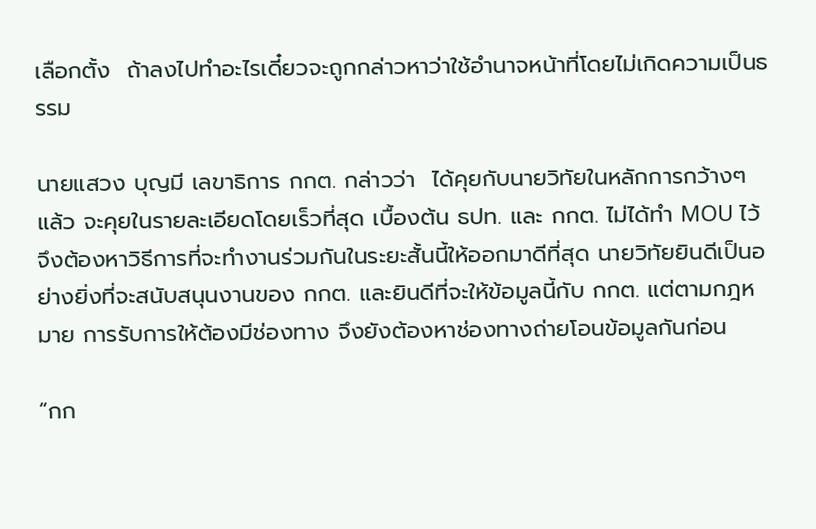เลือกตั้ง  ถ้าลงไปทำอะไรเดี๋ยวจะถูกกล่าวหาว่าใช้อำนาจหน้าที่โดยไม่เกิดความเป็นธรรม

นายแสวง บุญมี เลขาธิการ กกต. กล่าวว่า  ได้คุยกับนายวิทัยในหลักการกว้างๆ แล้ว จะคุยในรายละเอียดโดยเร็วที่สุด เบื้องต้น ธปท. และ กกต. ไม่ได้ทำ MOU ไว้ จึงต้องหาวิธีการที่จะทำงานร่วมกันในระยะสั้นนี้ให้ออกมาดีที่สุด นายวิทัยยินดีเป็นอย่างยิ่งที่จะสนับสนุนงานของ กกต. และยินดีที่จะให้ข้อมูลนี้กับ กกต. แต่ตามกฎหมาย การรับการให้ต้องมีช่องทาง จึงยังต้องหาช่องทางถ่ายโอนข้อมูลกันก่อน

“กก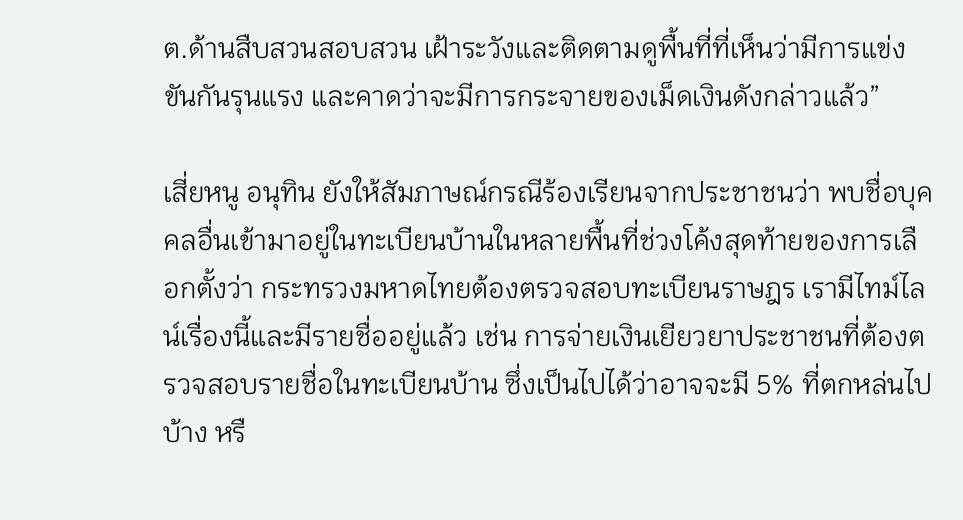ต.ด้านสืบสวนสอบสวน เฝ้าระวังและติดตามดูพื้นที่ที่เห็นว่ามีการแข่งขันกันรุนแรง และคาดว่าจะมีการกระจายของเม็ดเงินดังกล่าวแล้ว”

เสี่ยหนู อนุทิน ยังให้สัมภาษณ์กรณีร้องเรียนจากประชาชนว่า พบชื่อบุคคลอื่นเข้ามาอยู่ในทะเบียนบ้านในหลายพื้นที่ช่วงโค้งสุดท้ายของการเลือกตั้งว่า กระทรวงมหาดไทยต้องตรวจสอบทะเบียนราษฎร เรามีไทม์ไลน์เรื่องนี้และมีรายชื่ออยู่แล้ว เช่น การจ่ายเงินเยียวยาประชาชนที่ต้องตรวจสอบรายชื่อในทะเบียนบ้าน ซึ่งเป็นไปได้ว่าอาจจะมี 5% ที่ตกหล่นไปบ้าง หรื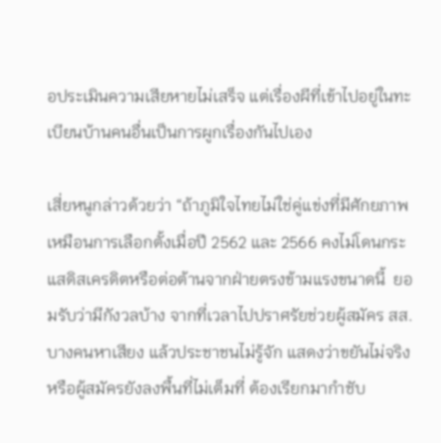อประเมินความเสียหายไม่เสร็จ แต่เรื่องผีที่เข้าไปอยู่ในทะเบียนบ้านคนอื่นเป็นการผูกเรื่องกันไปเอง

เสี่ยหนูกล่าวด้วยว่า “ถ้าภูมิใจไทยไม่ใช่คู่แข่งที่มีศักยภาพ เหมือนการเลือกตั้งเมื่อปี 2562 และ 2566 คงไม่โดนกระแสดิสเครดิตหรือต่อต้านจากฝ่ายตรงข้ามแรงขนาดนี้  ยอมรับว่ามีกังวลบ้าง จากที่เวลาไปปราศรัยช่วยผู้สมัคร สส. บางคนหาเสียง แล้วประชาชนไม่รู้จัก แสดงว่าขยันไม่จริง หรือผู้สมัครยังลงพื้นที่ไม่เต็มที่ ต้องเรียกมากำชับ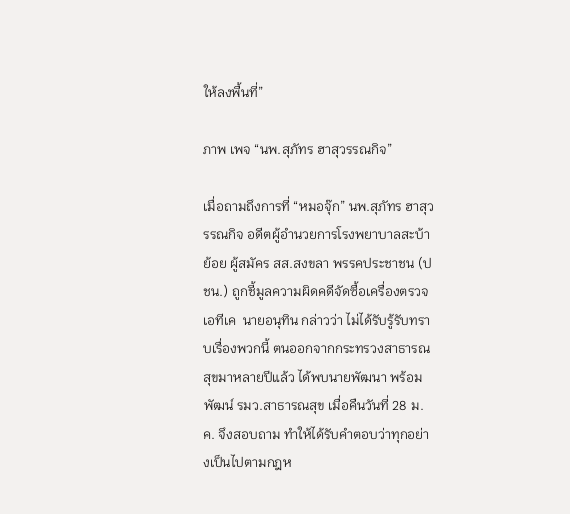ให้ลงพื้นที่”

ภาพ เพจ “นพ.สุภัทร ฮาสุวรรณกิจ”

เมื่อถามถึงการที่ “หมอจุ๊ก” นพ.สุภัทร ฮาสุวรรณกิจ อดีตผู้อำนวยการโรงพยาบาลสะบ้าย้อย ผู้สมัคร สส.สงขลา พรรคประชาชน (ปชน.) ถูกชี้มูลความผิดคดีจัดซื้อเครื่องตรวจเอทีเค  นายอนุทิน กล่าวว่า ไม่ได้รับรู้รับทราบเรื่องพวกนี้ ตนออกจากกระทรวงสาธารณสุขมาหลายปีแล้ว ได้พบนายพัฒนา พร้อมพัฒน์ รมว.สาธารณสุข เมื่อคืนวันที่ 28 ม.ค. จึงสอบถาม ทำให้ได้รับคำตอบว่าทุกอย่างเป็นไปตามกฎห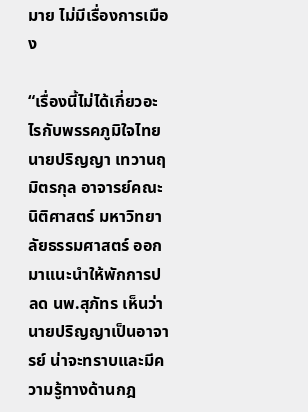มาย ไม่มีเรื่องการเมือง

“เรื่องนี้ไม่ได้เกี่ยวอะไรกับพรรคภูมิใจไทย นายปริญญา เทวานฤมิตรกุล อาจารย์คณะนิติศาสตร์ มหาวิทยาลัยธรรมศาสตร์ ออกมาแนะนำให้พักการปลด นพ.สุภัทร เห็นว่า นายปริญญาเป็นอาจารย์ น่าจะทราบและมีความรู้ทางด้านกฎ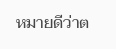หมายดีว่าต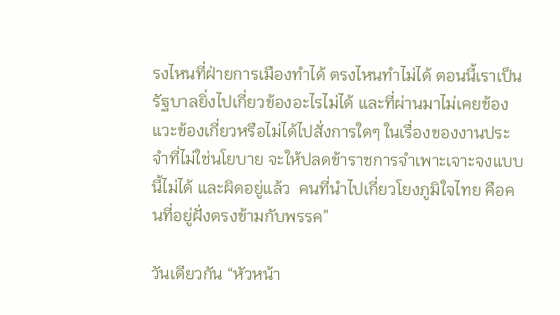รงไหนที่ฝ่ายการเมืองทำได้ ตรงไหนทำไม่ได้ ตอนนี้เราเป็นรัฐบาลยิ่งไปเกี่ยวข้องอะไรไม่ได้ และที่ผ่านมาไม่เคยข้องแวะข้องเกี่ยวหรือไม่ได้ไปสั่งการใดๆ ในเรื่องของงานประจำที่ไม่ใช่นโยบาย จะให้ปลดข้าราชการจำเพาะเจาะจงแบบนี้ไม่ได้ และผิดอยู่แล้ว  คนที่นำไปเกี่ยวโยงภูมิใจไทย คือคนที่อยู่ฝั่งตรงข้ามกับพรรค”

วันเดียวกัน “หัวหน้า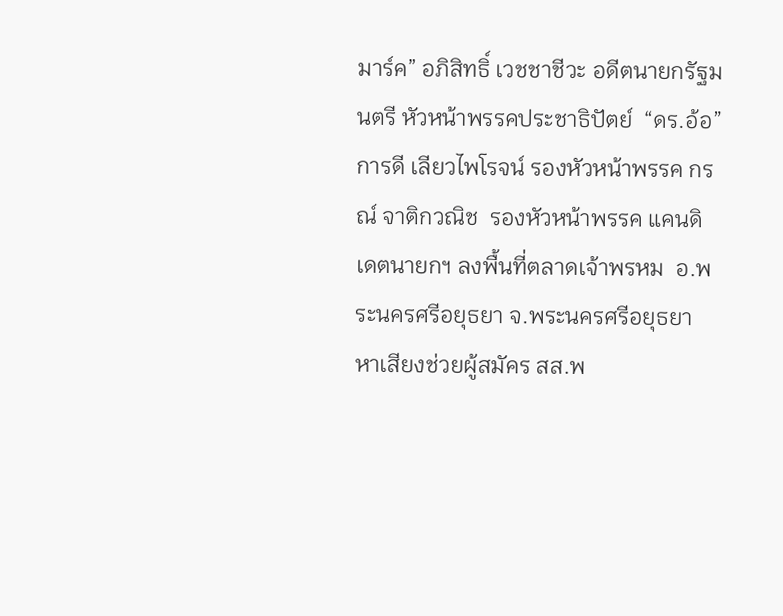มาร์ค” อภิสิทธิ์ เวชชาชีวะ อดีตนายกรัฐมนตรี หัวหน้าพรรคประชาธิปัตย์  “ดร.อ้อ” การดี เลียวไพโรจน์ รองหัวหน้าพรรค กรณ์ จาติกวณิช  รองหัวหน้าพรรค แคนดิเดตนายกฯ ลงพื้นที่ตลาดเจ้าพรหม  อ.พระนครศรีอยุธยา จ.พระนครศรีอยุธยา หาเสียงช่วยผู้สมัคร สส.พ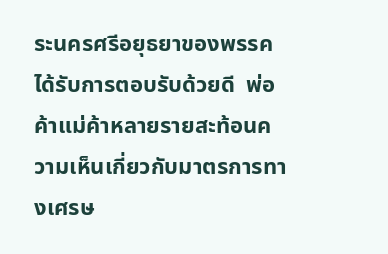ระนครศรีอยุธยาของพรรค ได้รับการตอบรับด้วยดี  พ่อค้าแม่ค้าหลายรายสะท้อนความเห็นเกี่ยวกับมาตรการทางเศรษ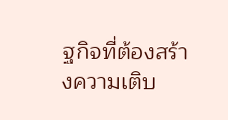ฐกิจที่ต้องสร้างความเติบ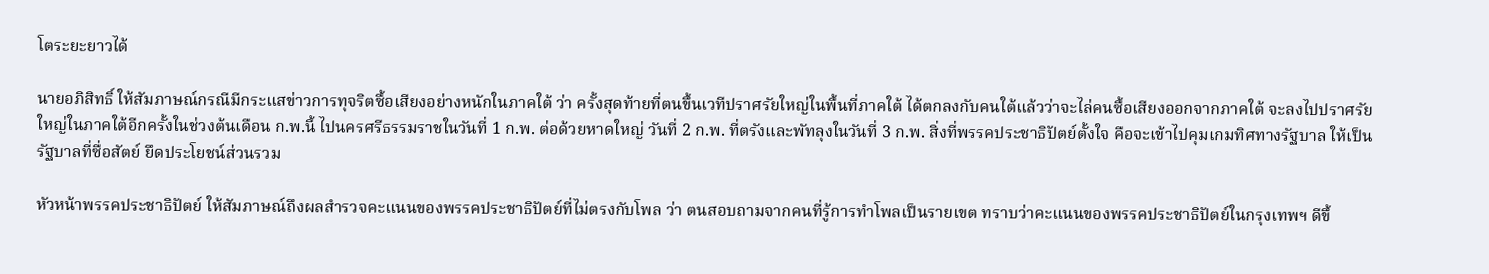โตระยะยาวได้

นายอภิสิทธิ์ ให้สัมภาษณ์กรณีมีกระแสข่าวการทุจริตซื้อเสียงอย่างหนักในภาคใต้ ว่า ครั้งสุดท้ายที่ตนขึ้นเวทีปราศรัยใหญ่ในพื้นที่ภาคใต้ ได้ตกลงกับคนใต้แล้วว่าจะไล่คนซื้อเสียงออกจากภาคใต้ จะลงไปปราศรัยใหญ่ในภาคใต้อีกครั้งในช่วงต้นเดือน ก.พ.นี้ ไปนครศรีธรรมราชในวันที่ 1 ก.พ. ต่อด้วยหาดใหญ่ วันที่ 2 ก.พ. ที่ตรังและพัทลุงในวันที่ 3 ก.พ. สิ่งที่พรรคประชาธิปัตย์ตั้งใจ คือจะเข้าไปคุมเกมทิศทางรัฐบาล ให้เป็นรัฐบาลที่ซื่อสัตย์ ยึดประโยชน์ส่วนรวม

หัวหน้าพรรคประชาธิปัตย์ ให้สัมภาษณ์ถึงผลสำรวจคะแนนของพรรคประชาธิปัตย์ที่ไม่ตรงกับโพล ว่า ตนสอบถามจากคนที่รู้การทำโพลเป็นรายเขต ทราบว่าคะแนนของพรรคประชาธิปัตย์ในกรุงเทพฯ ดีขึ้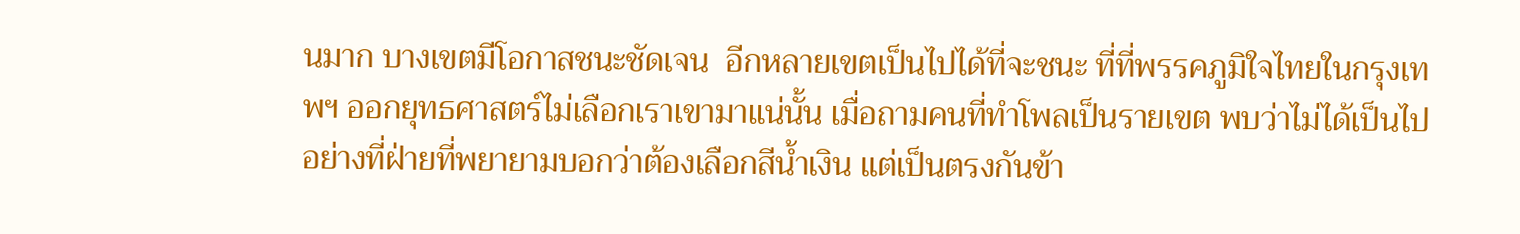นมาก บางเขตมีโอกาสชนะชัดเจน  อีกหลายเขตเป็นไปได้ที่จะชนะ ที่ที่พรรคภูมิใจไทยในกรุงเทพฯ ออกยุทธศาสตร์ไม่เลือกเราเขามาแน่นั้น เมื่อถามคนที่ทำโพลเป็นรายเขต พบว่าไม่ได้เป็นไปอย่างที่ฝ่ายที่พยายามบอกว่าต้องเลือกสีน้ำเงิน แต่เป็นตรงกันข้า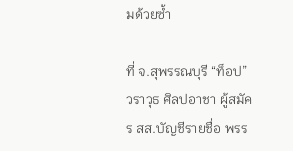มด้วยซ้ำ

ที่ จ.สุพรรณบุรี “ท็อป” วราวุธ ศิลปอาชา ผู้สมัคร สส.บัญชีรายชื่อ พรร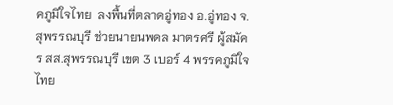คภูมิใจไทย  ลงพื้นที่ตลาดอู่ทอง อ.อู่ทอง จ.สุพรรณบุรี ช่วยนายนพดล มาตรศรี ผู้สมัคร สส.สุพรรณบุรี เขต 3 เบอร์ 4 พรรคภูมิใจไทย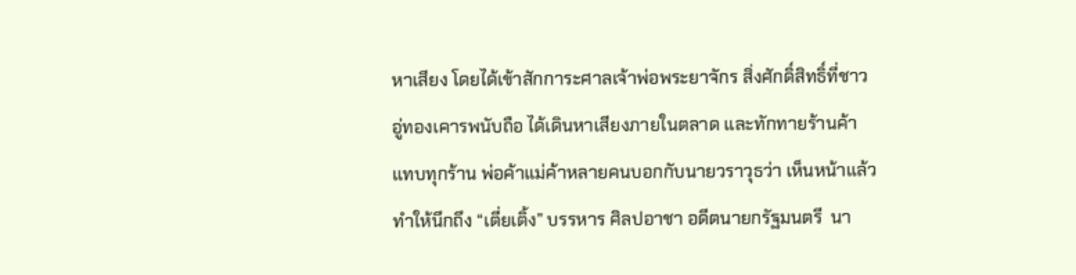หาเสียง โดยได้เข้าสักการะศาลเจ้าพ่อพระยาจักร สิ่งศักดิ์สิทธิ์ที่ชาวอู่ทองเคารพนับถือ ได้เดินหาเสียงภายในตลาด และทักทายร้านค้าแทบทุกร้าน พ่อค้าแม่ค้าหลายคนบอกกับนายวราวุธว่า เห็นหน้าแล้วทำให้นึกถึง “เตี่ยเติ้ง” บรรหาร ศิลปอาชา อดีตนายกรัฐมนตรี  นา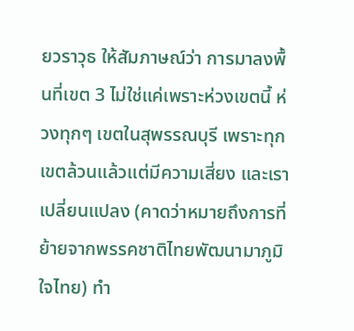ยวราวุธ ให้สัมภาษณ์ว่า การมาลงพื้นที่เขต 3 ไม่ใช่แค่เพราะห่วงเขตนี้ ห่วงทุกๆ เขตในสุพรรณบุรี เพราะทุกเขตล้วนแล้วแต่มีความเสี่ยง และเราเปลี่ยนแปลง (คาดว่าหมายถึงการที่ย้ายจากพรรคชาติไทยพัฒนามาภูมิใจไทย) ทำ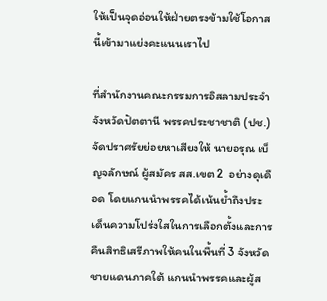ให้เป็นจุดอ่อนให้ฝ่ายตรงข้ามใช้โอกาสนี้เข้ามาแย่งคะแนนเราไป

ที่สำนักงานคณะกรรมการอิสลามประจำจังหวัดปัตตานี พรรคประชาชาติ (ปช.) จัดปราศรัยย่อยหาเสียงให้ นายอรุณ เบ็ญจลักษณ์ ผู้สมัคร สส.เขต 2  อย่างดุเดือด โดยแกนนำพรรคได้เน้นย้ำถึงประเด็นความโปร่งใสในการเลือกตั้งและการคืนสิทธิเสรีภาพให้คนในพื้นที่ 3 จังหวัดชายแดนภาคใต้ แกนนำพรรคและผู้ส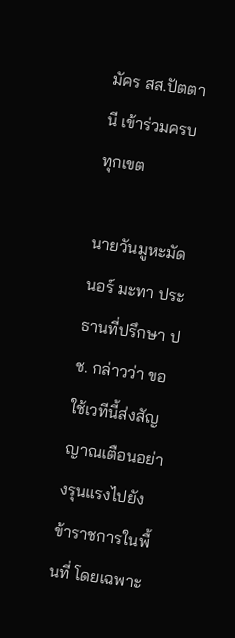มัคร สส.ปัตตานี เข้าร่วมครบทุกเขต

นายวันมูหะมัดนอร์ มะทา ประธานที่ปรึกษา ปช. กล่าวว่า ขอใช้เวทีนี้ส่งสัญญาณเตือนอย่างรุนแรงไปยังข้าราชการในพื้นที่ โดยเฉพาะ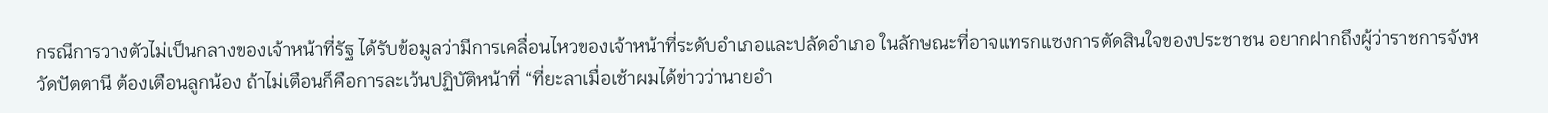กรณีการวางตัวไม่เป็นกลางของเจ้าหน้าที่รัฐ ได้รับข้อมูลว่ามีการเคลื่อนไหวของเจ้าหน้าที่ระดับอำเภอและปลัดอำเภอ ในลักษณะที่อาจแทรกแซงการตัดสินใจของประชาชน อยากฝากถึงผู้ว่าราชการจังหวัดปัตตานี ต้องเตือนลูกน้อง ถ้าไม่เตือนก็คือการละเว้นปฏิบัติหน้าที่ “ที่ยะลาเมื่อเช้าผมได้ข่าวว่านายอำ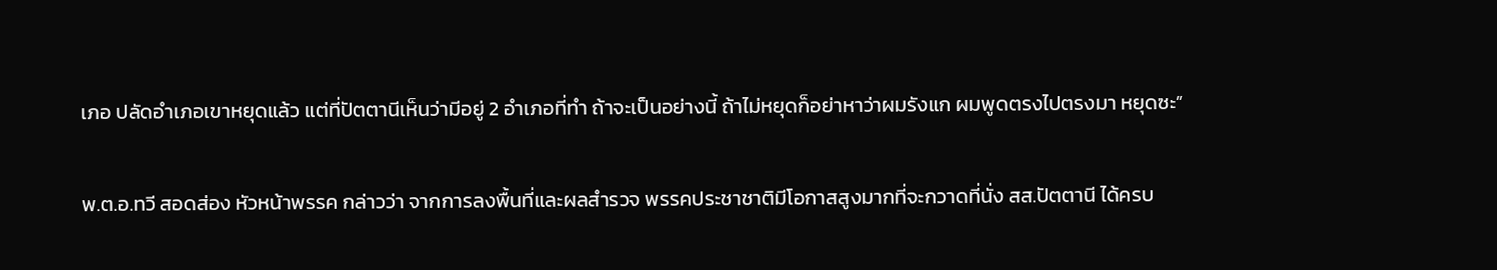เภอ ปลัดอำเภอเขาหยุดแล้ว แต่ที่ปัตตานีเห็นว่ามีอยู่ 2 อำเภอที่ทำ ถ้าจะเป็นอย่างนี้ ถ้าไม่หยุดก็อย่าหาว่าผมรังแก ผมพูดตรงไปตรงมา หยุดซะ”

พ.ต.อ.ทวี สอดส่อง หัวหน้าพรรค กล่าวว่า จากการลงพื้นที่และผลสำรวจ พรรคประชาชาติมีโอกาสสูงมากที่จะกวาดที่นั่ง สส.ปัตตานี ได้ครบ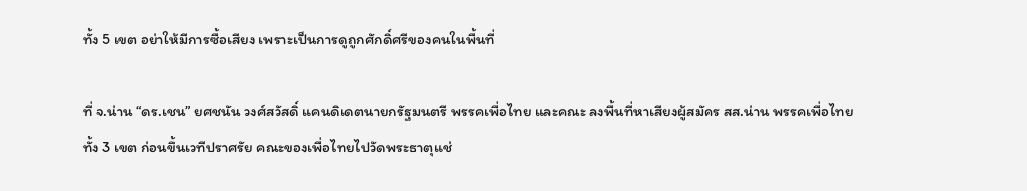ทั้ง 5 เขต อย่าให้มีการซื้อเสียง เพราะเป็นการดูถูกศักดิ์ศรีของคนในพื้นที่

ที่ จ.น่าน “ดร.เชน” ยศชนัน วงศ์สวัสดิ์ แคนดิเดตนายกรัฐมนตรี พรรคเพื่อไทย และคณะ ลงพื้นที่หาเสียงผู้สมัคร สส.น่าน พรรคเพื่อไทยทั้ง 3 เขต ก่อนขึ้นเวทีปราศรัย คณะของเพื่อไทยไปวัดพระธาตุแช่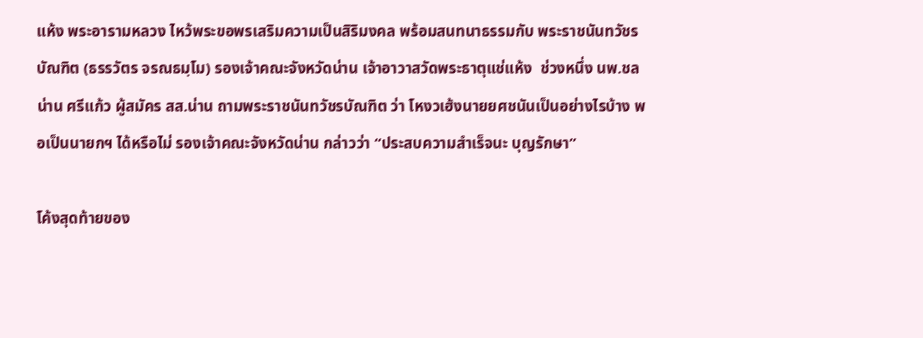แห้ง พระอารามหลวง ไหว้พระขอพรเสริมความเป็นสิริมงคล พร้อมสนทนาธรรมกับ พระราชนันทวัชรบัณฑิต (ธรรวัตร จรณธมฺโม) รองเจ้าคณะจังหวัดน่าน เจ้าอาวาสวัดพระธาตุแช่แห้ง  ช่วงหนึ่ง นพ.ชลน่าน ศรีแก้ว ผู้สมัคร สส.น่าน ถามพระราชนันทวัชรบัณฑิต ว่า โหงวเฮ้งนายยศชนันเป็นอย่างไรบ้าง พอเป็นนายกฯ ได้หรือไม่ รองเจ้าคณะจังหวัดน่าน กล่าวว่า “ประสบความสำเร็จนะ บุญรักษา”

โค้งสุดท้ายของ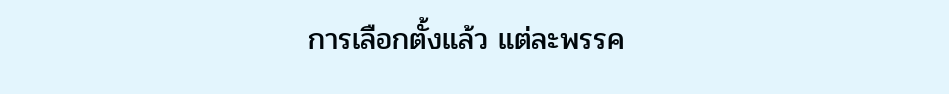การเลือกตั้งแล้ว แต่ละพรรค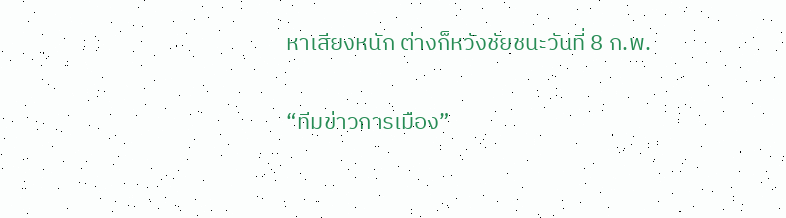หาเสียงหนัก ต่างก็หวังชัยชนะวันที่ 8 ก.พ.

“ทีมข่าวการเมือง”